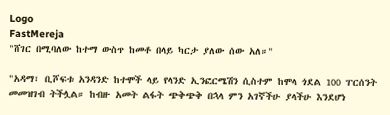Logo
FastMereja
"ሸገር በሚባለው ከተማ ውስጥ ከመቶ በላይ ካርታ ያለው ሰው አለ።"

"አዳማ፣ ቢሾፍቱ አንዳንድ ከተሞች ላይ የላንድ ኢንፎርሜሽን ሲስተም ከሞላ ጎደል 100 ፐርሰንት መመዝገብ ትችሏል። ከብዙ አመት ልፋት ጭቅጭቅ በኋላ ምን አገኛችሁ ያላችሁ እንደሆነ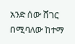አንድ ሰው ሸገር በሚባለው ከተማ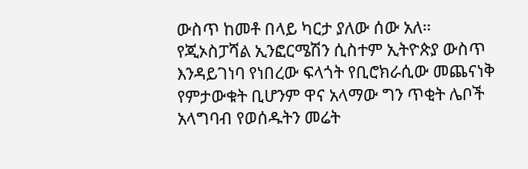ውስጥ ከመቶ በላይ ካርታ ያለው ሰው አለ። የጂኦስፓሻል ኢንፎርሜሽን ሲስተም ኢትዮጵያ ውስጥ እንዳይገነባ የነበረው ፍላጎት የቢሮክራሲው መጨናነቅ የምታውቁት ቢሆንም ዋና አላማው ግን ጥቂት ሌቦች አላግባብ የወሰዱትን መሬት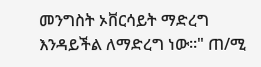መንግስት ኦቨርሳይት ማድረግ እንዳይችል ለማድረግ ነው።" ጠ/ሚ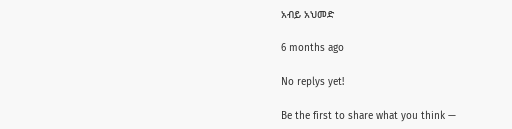አብይ አህመድ

6 months ago

No replys yet!

Be the first to share what you think —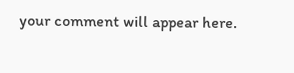your comment will appear here.